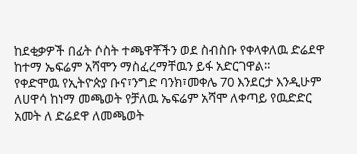ከደቂቃዎች በፊት ሶስት ተጫዋቾችን ወደ ስብስቡ የቀላቀለዉ ድሬደዋ ከተማ ኤፍሬም አሻሞን ማስፈረማቸዉን ይፋ አድርገዋል።
የቀድሞዉ የኢትዮጵያ ቡና፣ንግድ ባንክ፣መቀሌ 70 እንደርታ እንዲሁም ለሀዋሳ ከነማ መጫወት የቻለዉ ኤፍሬም አሻሞ ለቀጣይ የዉድድር አመት ለ ድሬደዋ ለመጫወት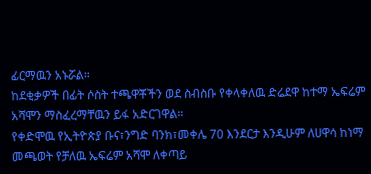ፊርማዉን አኑሯል።
ከደቂቃዎች በፊት ሶስት ተጫዋቾችን ወደ ስብስቡ የቀላቀለዉ ድሬደዋ ከተማ ኤፍሬም አሻሞን ማስፈረማቸዉን ይፋ አድርገዋል።
የቀድሞዉ የኢትዮጵያ ቡና፣ንግድ ባንክ፣መቀሌ 70 እንደርታ እንዲሁም ለሀዋሳ ከነማ መጫወት የቻለዉ ኤፍሬም አሻሞ ለቀጣይ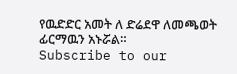የዉድድር አመት ለ ድሬደዋ ለመጫወት ፊርማዉን አኑሯል።
Subscribe to our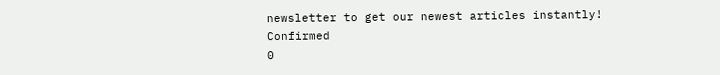newsletter to get our newest articles instantly!
Confirmed
0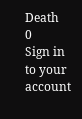Death
0
Sign in to your account